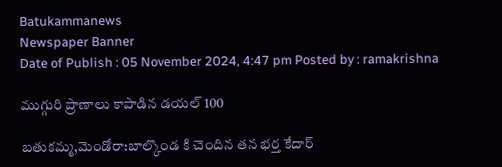Batukammanews
Newspaper Banner
Date of Publish : 05 November 2024, 4:47 pm Posted by : ramakrishna

ముగ్గురి ప్రాణాలు కాపాడిన డయల్ 100

బతుకమ్మ,మెండోరా:బాల్కొండ కి చెందిన తన భర్త కేదార్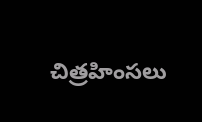చిత్రహింసలు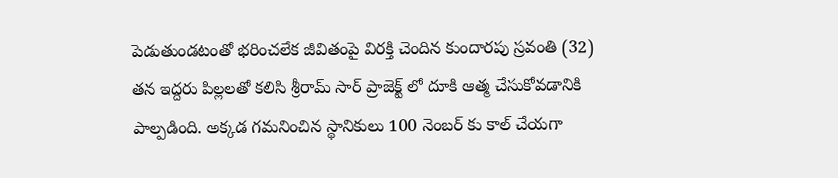పెడుతుండటంతో భరించలేక జీవితంపై విరక్తి చెందిన కుందారపు స్రవంతి (32) తన ఇద్దరు పిల్లలతో కలిసి శ్రీరామ్ సార్ ప్రాజెక్ట్ లో దూకి ఆత్మ చేసుకోవడానికి పాల్పడింది. అక్కడ గమనించిన స్థానికులు 100 నెంబర్ కు కాల్ చేయగా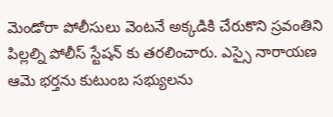మెండోరా పోలీసులు వెంటనే అక్కడికి చేరుకొని స్రవంతిని పిల్లల్ని పోలీస్ స్టేషన్ కు తరలించారు. ఎస్సై నారాయణ ఆమె భర్తను కుటుంబ సభ్యులను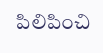పిలిపించి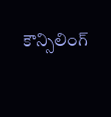కౌన్సిలింగ్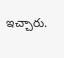ఇచ్చారు.